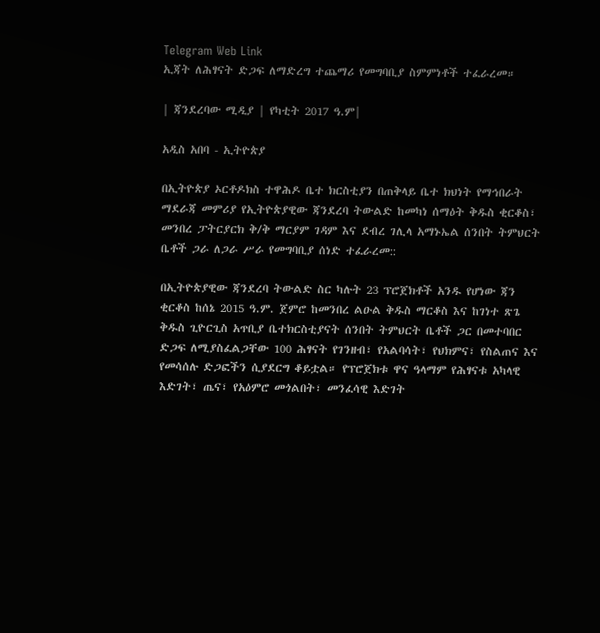Telegram Web Link
ኢጃት ለሕፃናት ድጋፍ ለማድረግ ተጨማሪ የመግባቢያ ስምምነቶች ተፈራረመ።

| ጃንደረባው ሚዲያ | የካቲት 2017 ዓ.ም|

አዲስ አበባ - ኢትዮጵያ

በኢትዮጵያ ኦርቶዶክስ ተዋሕዶ ቤተ ክርስቲያን በጠቅላይ ቤተ ክህነት የማኅበራት ማደራጃ መምሪያ የኢትዮጵያዊው ጃንደረባ ትውልድ ከመካነ ሰማዕት ቅዱስ ቂርቆስ፣ መንበረ ፓትርያርክ ቅ/ቅ ማርያም ገዳም እና ደብረ ገሊላ አማኑኤል ሰንበት ትምህርት ቤቶች ጋራ ለጋራ ሥራ የመግባቢያ ሰነድ ተፈራረመ::

በኢትዮጵያዊው ጃንደረባ ትውልድ ስር ካሉት 23 ፕሮጀክቶች አንዱ የሆነው ጃን ቂርቆስ ከሰኔ 2015 ዓ.ም. ጀምሮ ከመንበረ ልዑል ቅዱስ ማርቆስ እና ከገነተ ጽጌ ቅዱስ ጊዮርጊስ አጥቢያ ቤተክርስቲያናት ሰንበት ትምህርት ቤቶች ጋር በመተባበር ድጋፍ ለሚያስፈልጋቸው 100 ሕፃናት የገንዘብ፣ የአልባሳት፣ የህክምና፣ የስልጠና እና የመሳሰሉ ድጋፎችን ሲያደርግ ቆይቷል። የፕሮጀክቱ ዋና ዓላማም የሕፃናቱ አካላዊ እድገት፣ ጤና፣ የአዕምሮ መጎልበት፣ መንፈሳዊ እድገት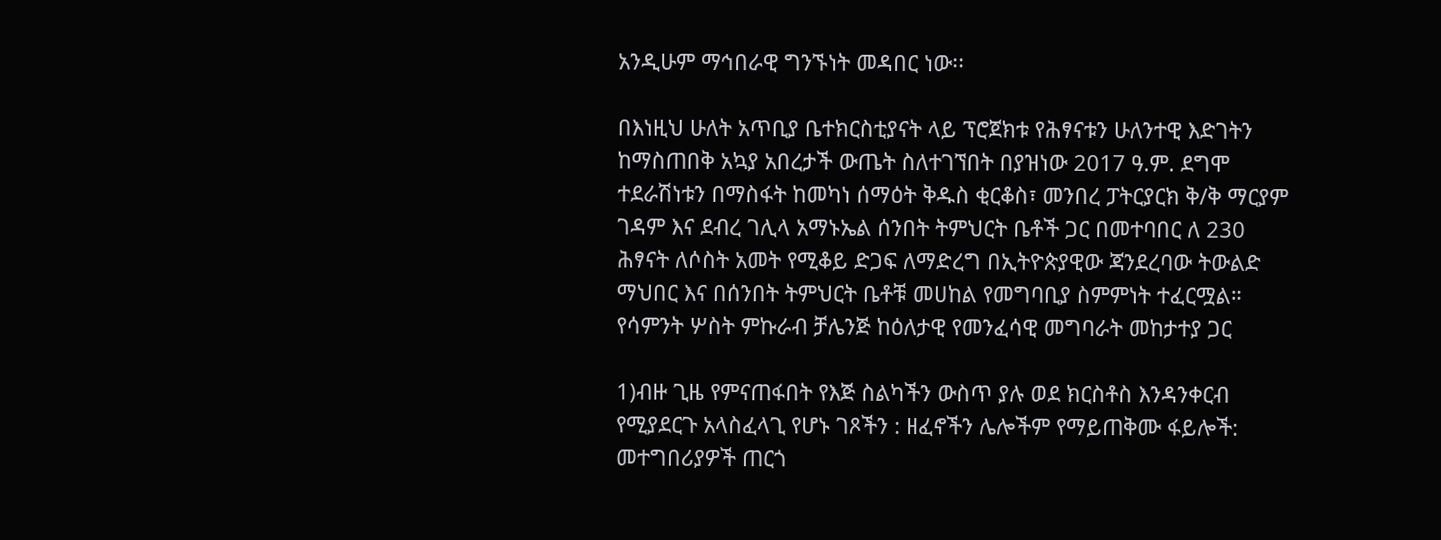አንዲሁም ማኅበራዊ ግንኙነት መዳበር ነው፡፡

በእነዚህ ሁለት አጥቢያ ቤተክርስቲያናት ላይ ፕሮጀክቱ የሕፃናቱን ሁለንተዊ እድገትን ከማስጠበቅ አኳያ አበረታች ውጤት ስለተገኘበት በያዝነው 2017 ዓ.ም. ደግሞ ተደራሽነቱን በማስፋት ከመካነ ሰማዕት ቅዱስ ቂርቆስ፣ መንበረ ፓትርያርክ ቅ/ቅ ማርያም ገዳም እና ደብረ ገሊላ አማኑኤል ሰንበት ትምህርት ቤቶች ጋር በመተባበር ለ 230 ሕፃናት ለሶስት አመት የሚቆይ ድጋፍ ለማድረግ በኢትዮጵያዊው ጃንደረባው ትውልድ ማህበር እና በሰንበት ትምህርት ቤቶቹ መሀከል የመግባቢያ ስምምነት ተፈርሟል።
የሳምንት ሦስት ምኩራብ ቻሌንጅ ከዕለታዊ የመንፈሳዊ መግባራት መከታተያ ጋር

1)ብዙ ጊዜ የምናጠፋበት የእጅ ስልካችን ውስጥ ያሉ ወደ ክርስቶስ እንዳንቀርብ የሚያደርጉ አላስፈላጊ የሆኑ ገጾችን : ዘፈኖችን ሌሎችም የማይጠቅሙ ፋይሎች: መተግበሪያዎች ጠርጎ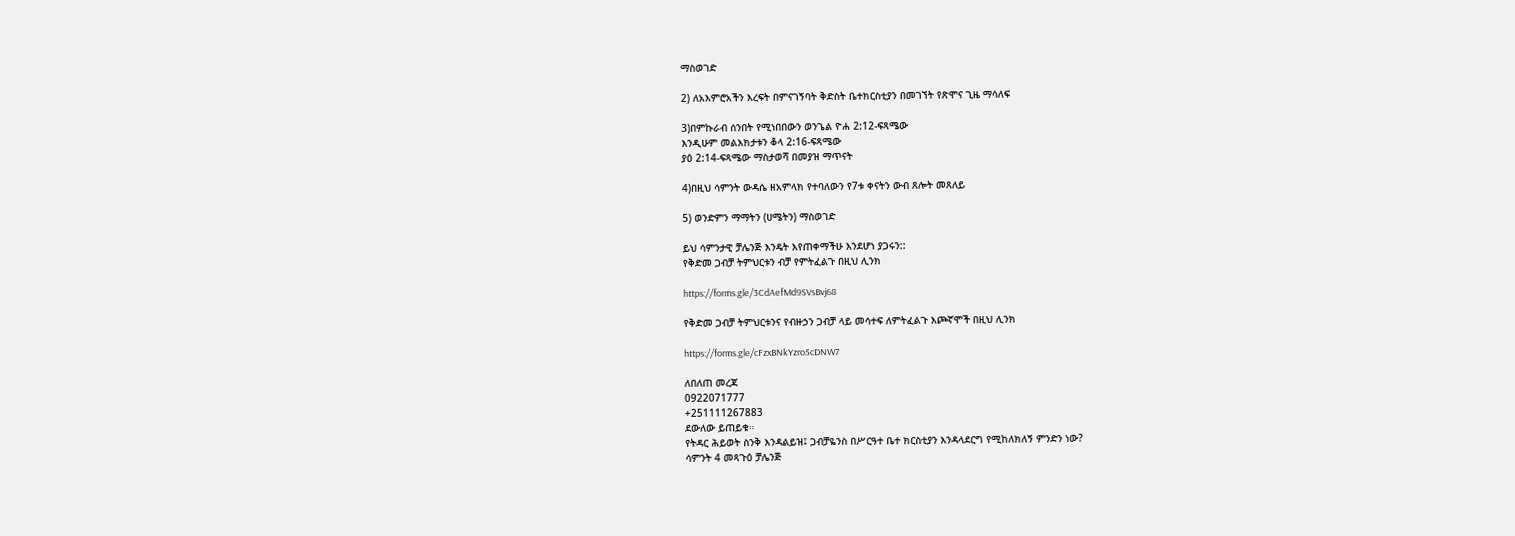ማስወገድ

2) ለአእምሮአችን እረፍት በምናገኝባት ቅድስት ቤተክርስቲያን በመገኘት የጽሞና ጊዜ ማሳለፍ

3)በምኩራብ ሰንበት የሚነበበውን ወንጌል ዮሐ 2:12-ፍጻሜው
እንዲሁም መልእክታቱን ቆላ 2:16-ፍጻሜው
ያዕ 2:14-ፍጻሜው ማስታወሻ በመያዝ ማጥናት

4)በዚህ ሳምንት ውዳሴ ዘአምላክ የተባለውን የ7ቱ ቀናትን ውብ ጸሎት መጸለይ

5) ወንድምን ማማትን (ሀሜትን) ማስወገድ

ይህ ሳምንታዊ ቻሌንጅ እንዴት እየጠቀማችሁ እንደሆነ ያጋሩን::
የቅድመ ጋብቻ ትምህርቱን ብቻ የምትፈልጉ በዚህ ሊንክ

https://forms.gle/3CdAefMd9SVsBvj68

የቅድመ ጋብቻ ትምህርቱንና የብዙኃን ጋብቻ ላይ መሳተፍ ለምትፈልጉ እጮኛሞች በዚህ ሊንክ

https://forms.gle/cFzxBNkYzro5cDNW7

ለበለጠ መረጃ
0922071777
+251111267883
ደውለው ይጠይቁ።
የትዳር ሕይወት ስንቅ እንዳልይዝ፤ ጋብቻዬንስ በሥርዓተ ቤተ ክርስቲያን እንዳላደርግ የሚከለክለኝ ምንድን ነው?
ሳምንት 4 መጻጉዕ ቻሌንጅ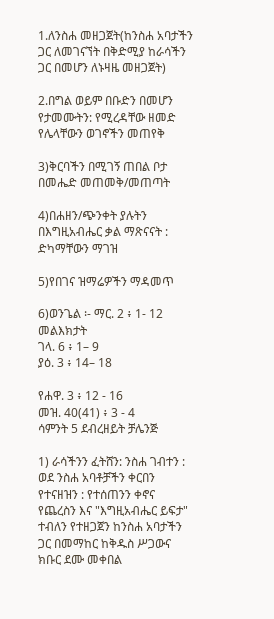1.ለንስሐ መዘጋጀት(ከንስሐ አባታችን ጋር ለመገናኘት በቅድሚያ ከራሳችን ጋር በመሆን ለኑዛዜ መዘጋጀት)

2.በግል ወይም በቡድን በመሆን የታመሙትን: የሚረዳቸው ዘመድ የሌላቸውን ወገኖችን መጠየቅ

3)ቅርባችን በሚገኝ ጠበል ቦታ በመሔድ መጠመቅ/መጠጣት

4)በሐዘን/ጭንቀት ያሉትን በእግዚአብሔር ቃል ማጽናናት : ድካማቸውን ማገዝ

5)የበገና ዝማሬዎችን ማዳመጥ

6)ወንጌል ፡- ማር. 2 ፥ 1- 12
መልእክታት
ገላ. 6 ፥ 1– 9
ያዕ. 3 ፥ 14– 18

የሐዋ. 3 ፥ 12 - 16
መዝ. 40(41) ፥ 3 - 4
ሳምንት 5 ደብረዘይት ቻሌንጅ

1) ራሳችንን ፈትሸን: ንስሐ ገብተን : ወደ ንስሐ አባቶቻችን ቀርበን የተናዘዝን : የተሰጠንን ቀኖና የጨረስን እና "እግዚአብሔር ይፍታ" ተብለን የተዘጋጀን ከንስሐ አባታችን ጋር በመማከር ከቅዱስ ሥጋውና ክቡር ደሙ መቀበል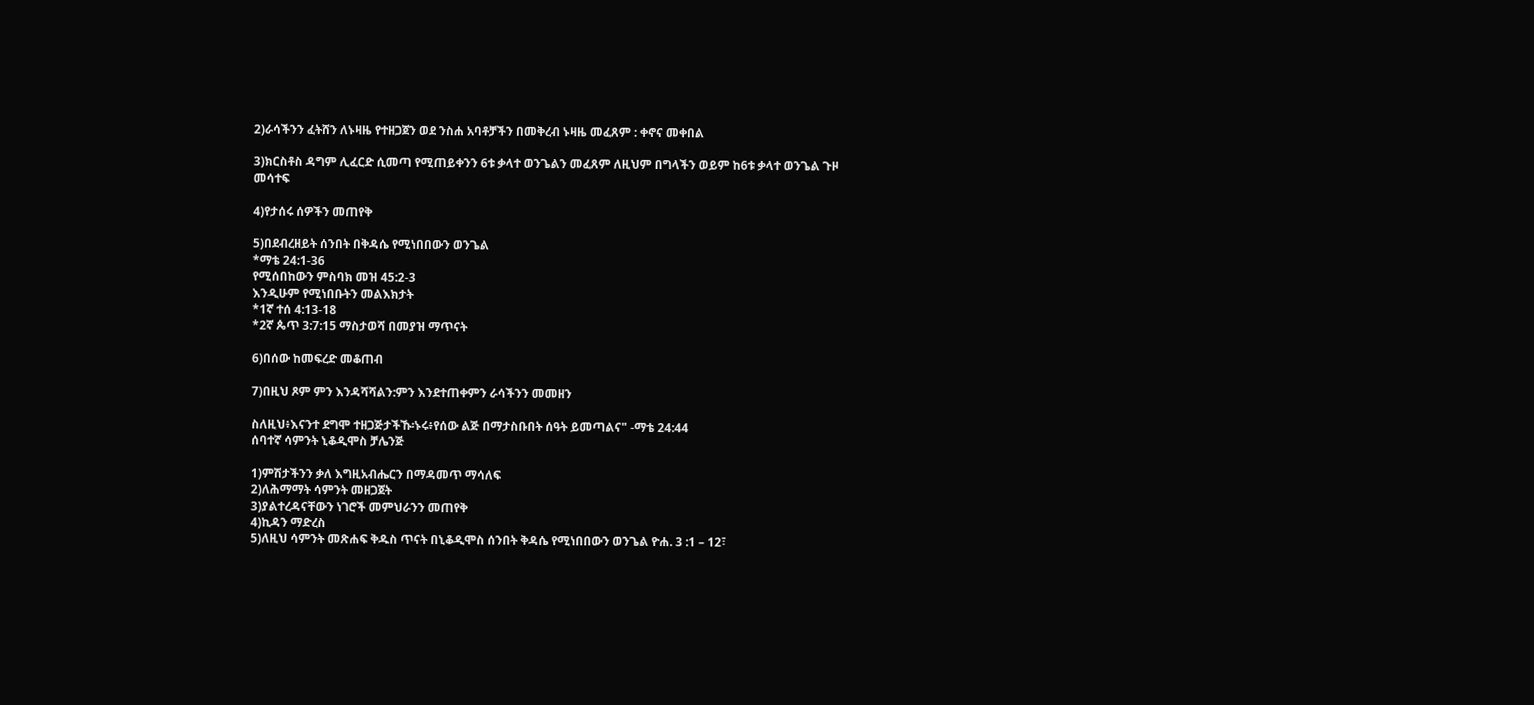2)ራሳችንን ፈትሸን ለኑዛዜ የተዘጋጀን ወደ ንስሐ አባቶቻችን በመቅረብ ኑዛዜ መፈጸም : ቀኖና መቀበል

3)ክርስቶስ ዳግም ሊፈርድ ሲመጣ የሚጠይቀንን 6ቱ ቃላተ ወንጌልን መፈጸም ለዚህም በግላችን ወይም ከ6ቱ ቃላተ ወንጌል ጉዞ መሳተፍ

4)የታሰሩ ሰዎችን መጠየቅ

5)በደብረዘይት ሰንበት በቅዳሴ የሚነበበውን ወንጌል
*ማቴ 24:1-36
የሚሰበከውን ምስባክ መዝ 45:2-3
እንዲሁም የሚነበቡትን መልእክታት
*1ኛ ተሰ 4:13-18
*2ኛ ጴጥ 3:7:15 ማስታወሻ በመያዝ ማጥናት

6)በሰው ከመፍረድ መቆጠብ

7)በዚህ ጾም ምን እንዳሻሻልን:ምን እንደተጠቀምን ራሳችንን መመዘን

ስለዚህ፥እናንተ ደግሞ ተዘጋጅታችኹ፡ኑሩ፥የሰው ልጅ በማታስቡበት ሰዓት ይመጣልና" -ማቴ 24:44
ሰባተኛ ሳምንት ኒቆዲሞስ ቻሌንጅ

1)ምሽታችንን ቃለ እግዚአብሔርን በማዳመጥ ማሳለፍ
2)ለሕማማት ሳምንት መዘጋጀት
3)ያልተረዳናቸውን ነገሮች መምህራንን መጠየቅ
4)ኪዳን ማድረስ
5)ለዚህ ሳምንት መጽሐፍ ቅዱስ ጥናት በኒቆዲሞስ ሰንበት ቅዳሴ የሚነበበውን ወንጌል ዮሐ. 3 :1 – 12፣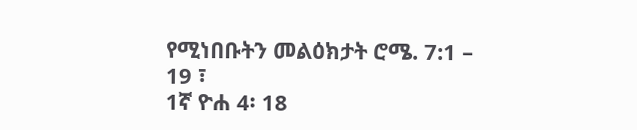የሚነበቡትን መልዕክታት ሮሜ. 7:1 – 19 ፣
1ኛ ዮሐ 4፡ 18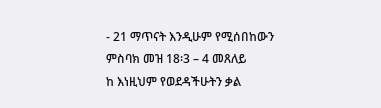- 21 ማጥናት እንዲሁም የሚሰበከውን ምስባክ መዝ 18፡3 – 4 መጸለይ
ከ እነዚህም የወደዳችሁትን ቃል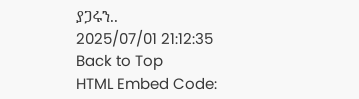ያጋሩን..
2025/07/01 21:12:35
Back to Top
HTML Embed Code: